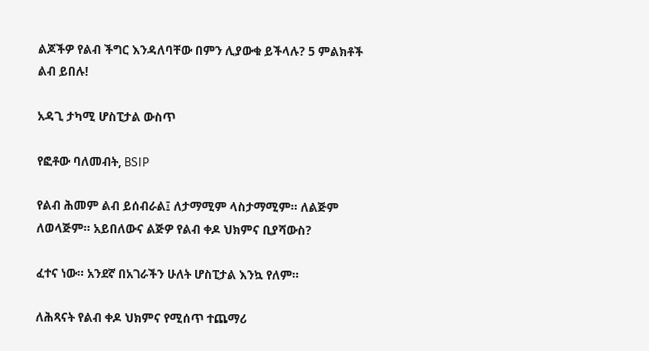ልጆችዎ የልብ ችግር እንዳለባቸው በምን ሊያውቁ ይችላሉ? 5 ምልክቶች ልብ ይበሉ!

አዳጊ ታካሚ ሆስፒታል ውስጥ

የፎቶው ባለመብት, BSIP

የልብ ሕመም ልብ ይሰብራል፤ ለታማሚም ላስታማሚም። ለልጅም ለወላጅም። አይበለውና ልጅዎ የልብ ቀዶ ህክምና ቢያሻውስ?

ፈተና ነው። አንደኛ በአገራችን ሁለት ሆስፒታል እንኳ የለም።

ለሕጻናት የልብ ቀዶ ህክምና የሚሰጥ ተጨማሪ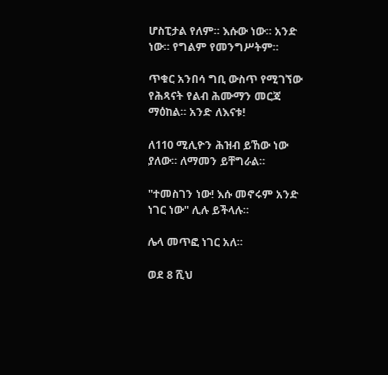ሆስፒታል የለም። እሱው ነው። አንድ ነው። የግልም የመንግሥትም።

ጥቁር አንበሳ ግቢ ውስጥ የሚገኘው የሕጻናት የልብ ሕሙማን መርጃ ማዕከል። አንድ ለእናቱ!

ለ110 ሚሊዮን ሕዝብ ይኸው ነው ያለው። ለማመን ይቸግራል።

"ተመስገን ነው! እሱ መኖሩም አንድ ነገር ነው" ሊሉ ይችላሉ።

ሌላ መጥፎ ነገር አለ።

ወደ 8 ሺህ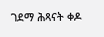ገደማ ሕጻናት ቀዶ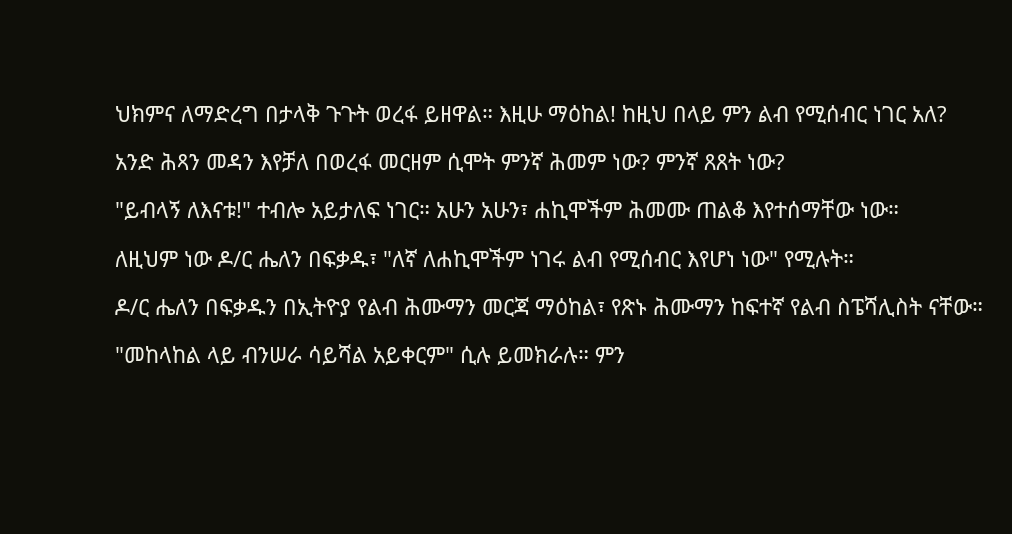ህክምና ለማድረግ በታላቅ ጉጉት ወረፋ ይዘዋል። እዚሁ ማዕከል! ከዚህ በላይ ምን ልብ የሚሰብር ነገር አለ?

አንድ ሕጻን መዳን እየቻለ በወረፋ መርዘም ሲሞት ምንኛ ሕመም ነው? ምንኛ ጸጸት ነው?

"ይብላኝ ለእናቱ!" ተብሎ አይታለፍ ነገር። አሁን አሁን፣ ሐኪሞችም ሕመሙ ጠልቆ እየተሰማቸው ነው።

ለዚህም ነው ዶ/ር ሔለን በፍቃዱ፣ "ለኛ ለሐኪሞችም ነገሩ ልብ የሚሰብር እየሆነ ነው" የሚሉት።

ዶ/ር ሔለን በፍቃዱን በኢትዮያ የልብ ሕሙማን መርጃ ማዕከል፣ የጽኑ ሕሙማን ከፍተኛ የልብ ስፔሻሊስት ናቸው።

"መከላከል ላይ ብንሠራ ሳይሻል አይቀርም" ሲሉ ይመክራሉ። ምን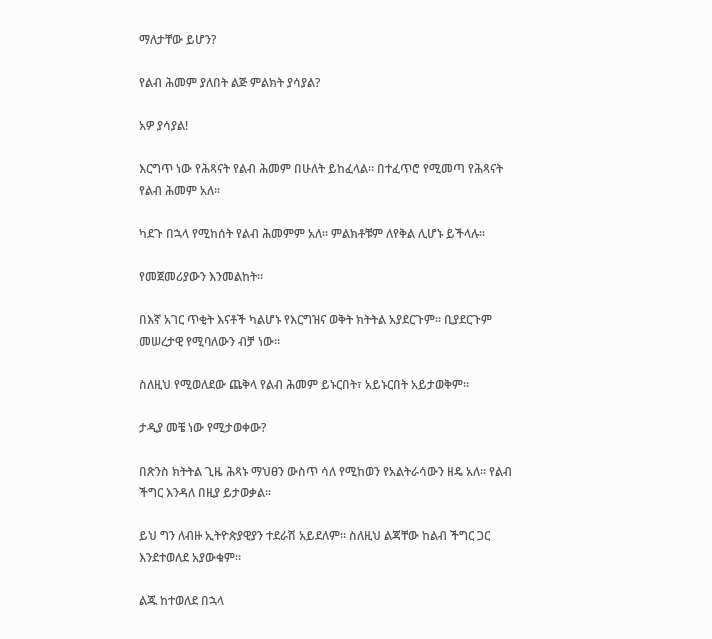ማለታቸው ይሆን?

የልብ ሕመም ያለበት ልጅ ምልክት ያሳያል?

አዎ ያሳያል!

እርግጥ ነው የሕጻናት የልብ ሕመም በሁለት ይከፈላል። በተፈጥሮ የሚመጣ የሕጻናት የልብ ሕመም አለ።

ካደጉ በኋላ የሚከሰት የልብ ሕመምም አለ። ምልክቶቹም ለየቅል ሊሆኑ ይችላሉ።

የመጀመሪያውን እንመልከት።

በእኛ አገር ጥቂት እናቶች ካልሆኑ የእርግዝና ወቅት ክትትል አያደርጉም። ቢያደርጉም መሠረታዊ የሚባለውን ብቻ ነው።

ስለዚህ የሚወለደው ጨቅላ የልብ ሕመም ይኑርበት፣ አይኑርበት አይታወቅም።

ታዲያ መቼ ነው የሚታወቀው?

በጽንስ ክትትል ጊዜ ሕጻኑ ማህፀን ውስጥ ሳለ የሚከወን የአልትራሳውን ዘዴ አለ። የልብ ችግር እንዳለ በዚያ ይታወቃል።

ይህ ግን ለብዙ ኢትዮጵያዊያን ተደራሽ አይደለም። ስለዚህ ልጃቸው ከልብ ችግር ጋር እንደተወለደ አያውቁም።

ልጁ ከተወለደ በኋላ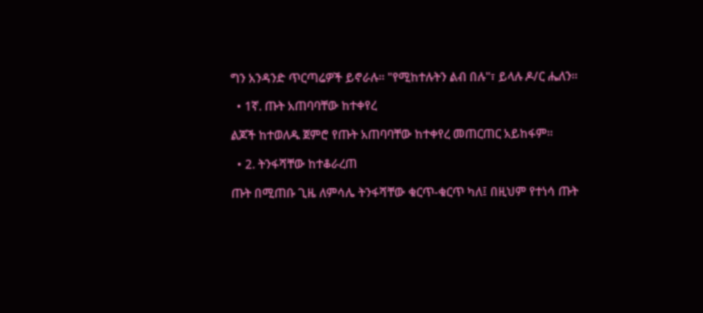ግን አንዳንድ ጥርጣሬዎች ይኖራሉ። "የሚከተሉትን ልብ በሉ"፣ ይላሉ ዶ/ር ሔለን።

  • 1ኛ. ጡት አጠባባቸው ከተቀየረ

ልጆች ከተወለዱ ጀምሮ የጡት አጠባባቸው ከተቀየረ መጠርጠር አይከፋም።

  • 2. ትንፋሻቸው ከተቆራረጠ

ጡት በሚጠቡ ጊዜ ለምሳሌ ትንፋሻቸው ቁርጥ-ቁርጥ ካለ፤ በዚህም የተነሳ ጡት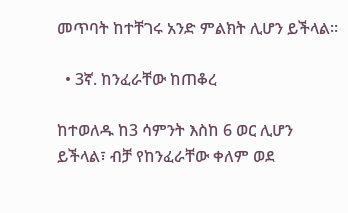መጥባት ከተቸገሩ አንድ ምልክት ሊሆን ይችላል።

  • 3ኛ. ከንፈራቸው ከጠቆረ

ከተወለዱ ከ3 ሳምንት እስከ 6 ወር ሊሆን ይችላል፣ ብቻ የከንፈራቸው ቀለም ወደ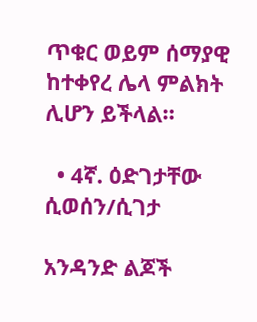ጥቁር ወይም ሰማያዊ ከተቀየረ ሌላ ምልክት ሊሆን ይችላል።

  • 4ኛ. ዕድገታቸው ሲወሰን/ሲገታ

አንዳንድ ልጆች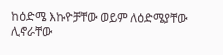ከዕድሜ እኩዮቻቸው ወይም ለዕድሜያቸው ሊኖራቸው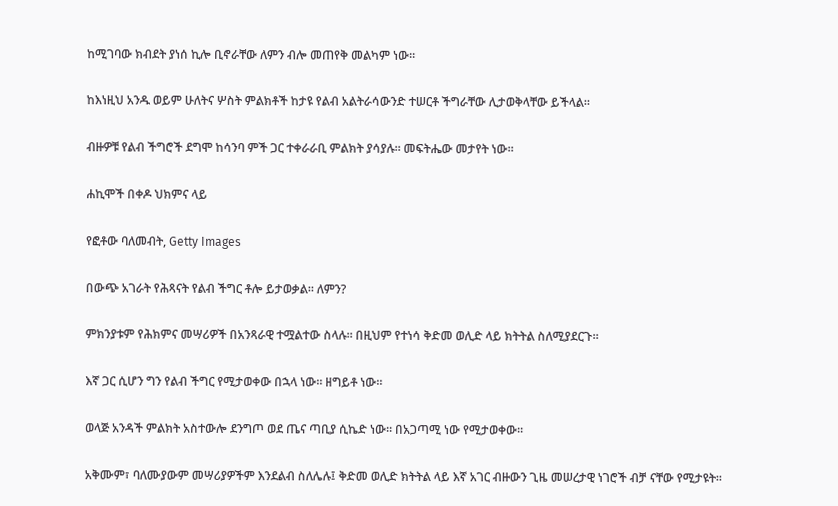ከሚገባው ክብደት ያነሰ ኪሎ ቢኖራቸው ለምን ብሎ መጠየቅ መልካም ነው።

ከእነዚህ አንዱ ወይም ሁለትና ሦስት ምልክቶች ከታዩ የልብ አልትራሳውንድ ተሠርቶ ችግራቸው ሊታወቅላቸው ይችላል።

ብዙዎቹ የልብ ችግሮች ደግሞ ከሳንባ ምች ጋር ተቀራራቢ ምልክት ያሳያሉ። መፍትሔው መታየት ነው።

ሐኪሞች በቀዶ ህክምና ላይ

የፎቶው ባለመብት, Getty Images

በውጭ አገራት የሕጻናት የልብ ችግር ቶሎ ይታወቃል። ለምን?

ምክንያቱም የሕክምና መሣሪዎች በአንጻራዊ ተሟልተው ስላሉ። በዚህም የተነሳ ቅድመ ወሊድ ላይ ክትትል ስለሚያደርጉ።

እኛ ጋር ሲሆን ግን የልብ ችግር የሚታወቀው በኋላ ነው። ዘግይቶ ነው።

ወላጅ አንዳች ምልክት አስተውሎ ደንግጦ ወደ ጤና ጣቢያ ሲኬድ ነው። በአጋጣሚ ነው የሚታወቀው።

አቅሙም፣ ባለሙያውም መሣሪያዎችም እንደልብ ስለሌሉ፤ ቅድመ ወሊድ ክትትል ላይ እኛ አገር ብዙውን ጊዜ መሠረታዊ ነገሮች ብቻ ናቸው የሚታዩት።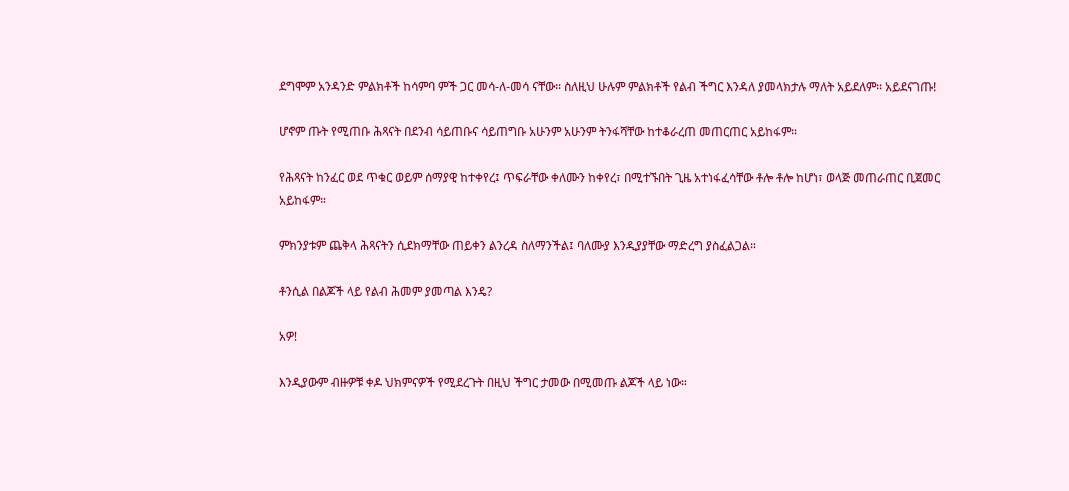ደግሞም አንዳንድ ምልክቶች ከሳምባ ምች ጋር መሳ-ለ-መሳ ናቸው። ስለዚህ ሁሉም ምልክቶች የልብ ችግር እንዳለ ያመላክታሉ ማለት አይደለም። አይደናገጡ!

ሆኖም ጡት የሚጠቡ ሕጻናት በደንብ ሳይጠቡና ሳይጠግቡ አሁንም አሁንም ትንፋሻቸው ከተቆራረጠ መጠርጠር አይከፋም።

የሕጻናት ከንፈር ወደ ጥቁር ወይም ሰማያዊ ከተቀየረ፤ ጥፍራቸው ቀለሙን ከቀየረ፣ በሚተኙበት ጊዜ አተነፋፈሳቸው ቶሎ ቶሎ ከሆነ፣ ወላጅ መጠራጠር ቢጀመር አይከፋም።

ምክንያቱም ጨቅላ ሕጻናትን ሲደክማቸው ጠይቀን ልንረዳ ስለማንችል፤ ባለሙያ እንዲያያቸው ማድረግ ያስፈልጋል።

ቶንሲል በልጆች ላይ የልብ ሕመም ያመጣል እንዴ?

አዎ!

እንዲያውም ብዙዎቹ ቀዶ ህክምናዎች የሚደረጉት በዚህ ችግር ታመው በሚመጡ ልጆች ላይ ነው።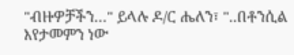"ብዙዎቻችን…" ይላሉ ዶ/ር ሔለን፣ "..በቶንሲል እየታመምን ነው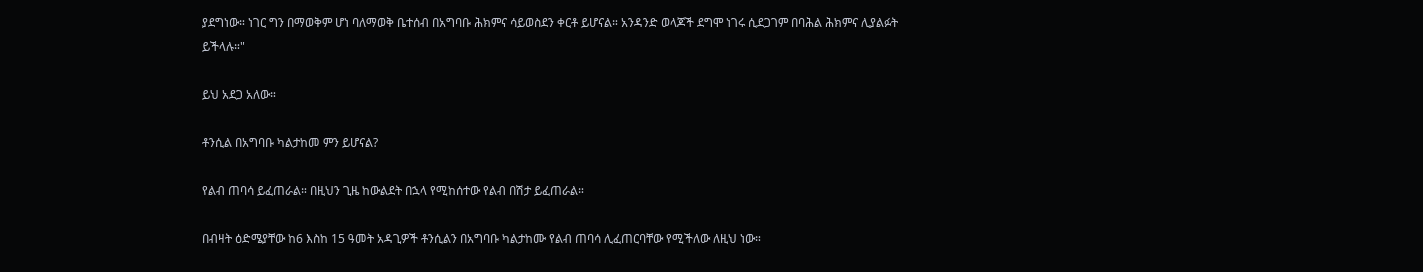ያደግነው። ነገር ግን በማወቅም ሆነ ባለማወቅ ቤተሰብ በአግባቡ ሕክምና ሳይወስደን ቀርቶ ይሆናል። አንዳንድ ወላጆች ደግሞ ነገሩ ሲደጋገም በባሕል ሕክምና ሊያልፉት ይችላሉ።"

ይህ አደጋ አለው።

ቶንሲል በአግባቡ ካልታከመ ምን ይሆናል?

የልብ ጠባሳ ይፈጠራል። በዚህን ጊዜ ከውልደት በኋላ የሚከሰተው የልብ በሽታ ይፈጠራል።

በብዛት ዕድሜያቸው ከ6 እስከ 15 ዓመት አዳጊዎች ቶንሲልን በአግባቡ ካልታከሙ የልብ ጠባሳ ሊፈጠርባቸው የሚችለው ለዚህ ነው።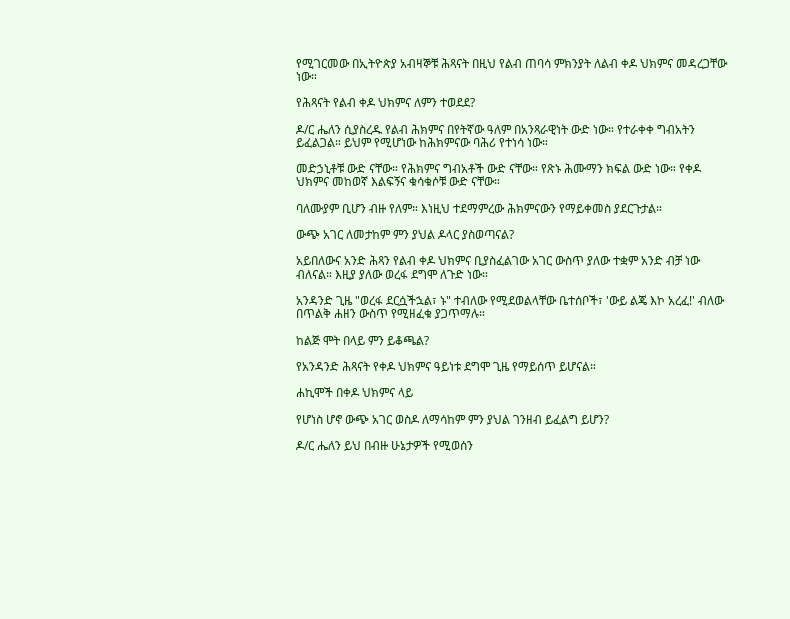የሚገርመው በኢትዮጵያ አብዛኞቹ ሕጻናት በዚህ የልብ ጠባሳ ምክንያት ለልብ ቀዶ ህክምና መዳረጋቸው ነው።

የሕጻናት የልብ ቀዶ ህክምና ለምን ተወደደ?

ዶ/ር ሔለን ሲያስረዱ የልብ ሕክምና በየትኛው ዓለም በአንጻራዊነት ውድ ነው። የተራቀቀ ግብአትን ይፈልጋል። ይህም የሚሆነው ከሕክምናው ባሕሪ የተነሳ ነው።

መድኃኒቶቹ ውድ ናቸው። የሕክምና ግብአቶች ውድ ናቸው። የጽኑ ሕሙማን ክፍል ውድ ነው። የቀዶ ህክምና መከወኛ እልፍኝና ቁሳቁሶቹ ውድ ናቸው።

ባለሙያም ቢሆን ብዙ የለም። እነዚህ ተደማምረው ሕክምናውን የማይቀመስ ያደርጉታል።

ውጭ አገር ለመታከም ምን ያህል ዶላር ያስወጣናል?

አይበለውና አንድ ሕጻን የልብ ቀዶ ህክምና ቢያስፈልገው አገር ውስጥ ያለው ተቋም አንድ ብቻ ነው ብለናል። እዚያ ያለው ወረፋ ደግሞ ለጉድ ነው።

አንዳንድ ጊዜ "ወረፋ ደርሷችኋል፣ ኑ" ተብለው የሚደወልላቸው ቤተሰቦች፣ 'ውይ ልጄ እኮ አረፈ!' ብለው በጥልቅ ሐዘን ውስጥ የሚዘፈቁ ያጋጥማሉ።

ከልጅ ሞት በላይ ምን ይቆጫል?

የአንዳንድ ሕጻናት የቀዶ ህክምና ዓይነቱ ደግሞ ጊዜ የማይሰጥ ይሆናል።

ሐኪሞች በቀዶ ህክምና ላይ

የሆነስ ሆኖ ውጭ አገር ወስዶ ለማሳከም ምን ያህል ገንዘብ ይፈልግ ይሆን?

ዶ/ር ሔለን ይህ በብዙ ሁኔታዎች የሚወሰን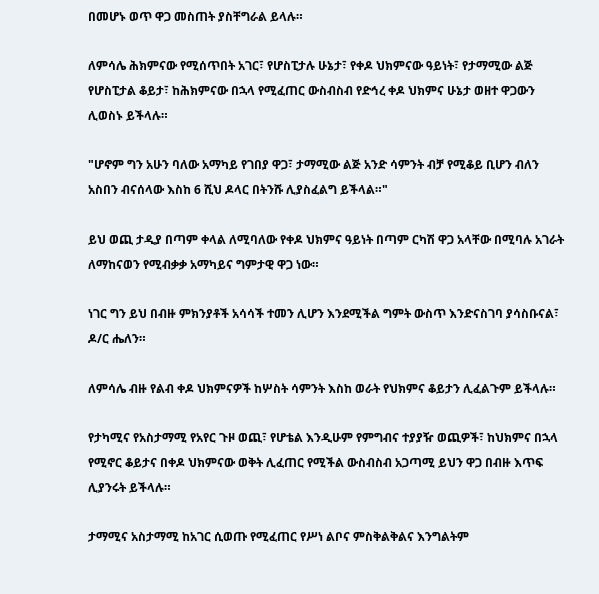በመሆኑ ወጥ ዋጋ መስጠት ያስቸግራል ይላሉ።

ለምሳሌ ሕክምናው የሚሰጥበት አገር፣ የሆስፒታሉ ሁኔታ፣ የቀዶ ህክምናው ዓይነት፣ የታማሚው ልጅ የሆስፒታል ቆይታ፣ ከሕክምናው በኋላ የሚፈጠር ውስብስብ የድኅረ ቀዶ ህክምና ሁኔታ ወዘተ ዋጋውን ሊወስኑ ይችላሉ።

"ሆኖም ግን አሁን ባለው አማካይ የገበያ ዋጋ፣ ታማሚው ልጅ አንድ ሳምንት ብቻ የሚቆይ ቢሆን ብለን አስበን ብናሰላው እስከ 6 ሺህ ዶላር በትንሹ ሊያስፈልግ ይችላል።"

ይህ ወጪ ታዲያ በጣም ቀላል ለሚባለው የቀዶ ህክምና ዓይነት በጣም ርካሽ ዋጋ አላቸው በሚባሉ አገራት ለማከናወን የሚብቃቃ አማካይና ግምታዊ ዋጋ ነው።

ነገር ግን ይህ በብዙ ምክንያቶች አሳሳች ተመን ሊሆን እንደሚችል ግምት ውስጥ እንድናስገባ ያሳስቡናል፣ ዶ/ር ሔለን።

ለምሳሌ ብዙ የልብ ቀዶ ህክምናዎች ከሦስት ሳምንት እስከ ወራት የህክምና ቆይታን ሊፈልጉም ይችላሉ።

የታካሚና የአስታማሚ የአየር ጉዞ ወጪ፣ የሆቴል እንዲሁም የምግብና ተያያዥ ወጪዎች፣ ከህክምና በኋላ የሚኖር ቆይታና በቀዶ ህክምናው ወቅት ሊፈጠር የሚችል ውስብስብ አጋጣሚ ይህን ዋጋ በብዙ እጥፍ ሊያንሩት ይችላሉ።

ታማሚና አስታማሚ ከአገር ሲወጡ የሚፈጠር የሥነ ልቦና ምስቅልቅልና እንግልትም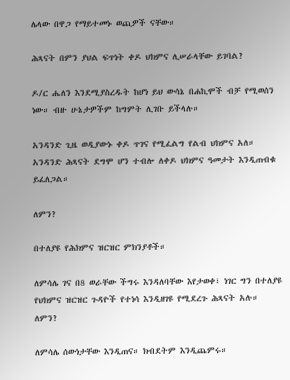ሌላው በዋጋ የማይተመኑ ወጪዎች ናቸው።

ሕጻናት በምን ያህል ፍጥነት ቀዶ ህክምና ሊሠራላቸው ይገባል?

ዶ/ር ሔለን እንደሚያስረዱት ከሆነ ይህ ውሳኔ በሐኪሞች ብቻ የሚወሰን ነው። ብዙ ሁኔታዎችም ከግምት ሊገቡ ይችላሉ።

አንዳንድ ጊዜ ወዲያውኑ ቀዶ ጥገና የሚፈልግ የልብ ህክምና አለ። አንዳንድ ሕጻናት ደግሞ ሆን ተብሎ ለቀዶ ህክምና ዓመታት እንዲጠብቁ ይፈለጋል።

ለምን?

በተለያዩ የሕክምና ዝርዝር ምክንያቶች።

ለምሳሌ ገና በ8 ወራቸው ችግሩ እንዳለባቸው እየታወቀ፣ ነገር ግን በተለያዩ የህክምና ዝርዝር ጉዳዮች የተነሳ እንዲዘገዩ የሚደረጉ ሕጻናት አሉ። ለምን?

ለምሳሌ ሰውነታቸው እንዲጠና። ክብደትም እንዲጨምሩ።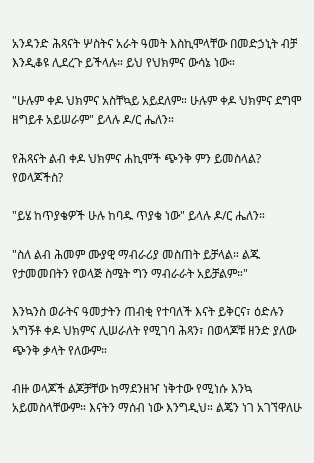አንዳንድ ሕጻናት ሦስትና አራት ዓመት እስኪሞላቸው በመድኃኒት ብቻ እንዲቆዩ ሊደረጉ ይችላሉ። ይህ የህክምና ውሳኔ ነው።

"ሁሉም ቀዶ ህክምና አስቸኳይ አይደለም። ሁሉም ቀዶ ህክምና ደግሞ ዘግይቶ አይሠራም" ይላሉ ዶ/ር ሔለን።

የሕጻናት ልብ ቀዶ ህክምና ሐኪሞች ጭንቅ ምን ይመስላል? የወላጆችስ?

"ይሄ ከጥያቄዎች ሁሉ ከባዱ ጥያቄ ነው" ይላሉ ዶ/ር ሔለን።

"ስለ ልብ ሕመም ሙያዊ ማብራሪያ መስጠት ይቻላል። ልጁ የታመመበትን የወላጅ ስሜት ግን ማብራራት አይቻልም።"

እንኳንስ ወራትና ዓመታትን ጠብቂ የተባለች እናት ይቅርና፣ ዕድሉን አግኝቶ ቀዶ ህክምና ሊሠራለት የሚገባ ሕጻን፣ በወላጆቹ ዘንድ ያለው ጭንቅ ቃላት የለውም።

ብዙ ወላጆች ልጆቻቸው ከማደንዘዣ ነቅተው የሚነሱ እንኳ አይመስላቸውም። እናትን ማሰብ ነው እንግዲህ። ልጄን ነገ አገኘዋለሁ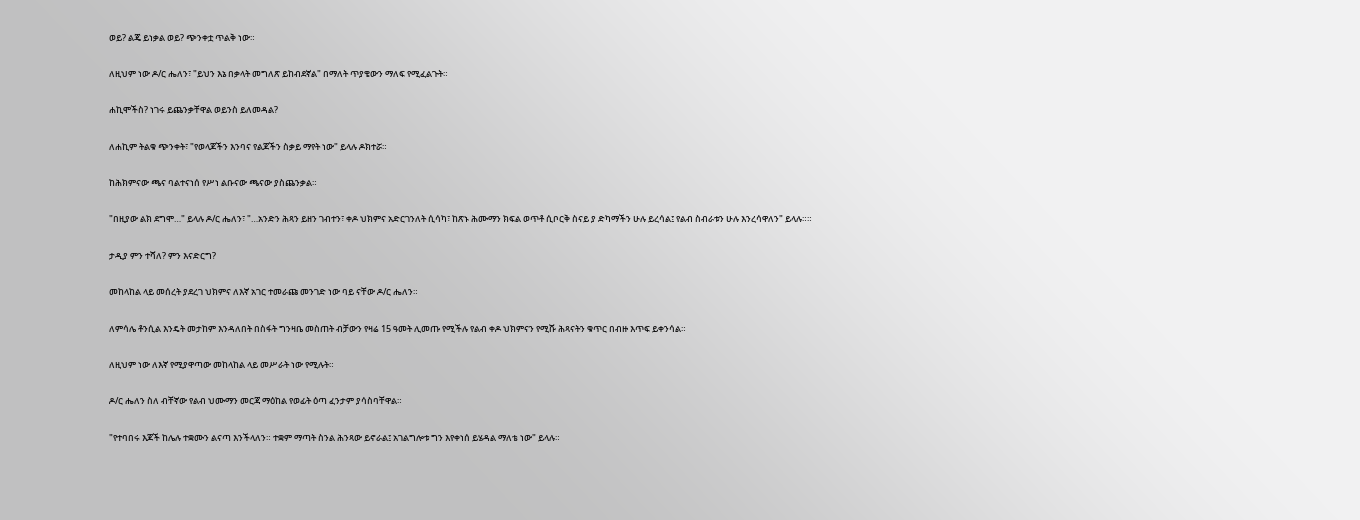ወይ? ልጄ ይነቃል ወይ? ጭንቀቷ ጥልቅ ነው።

ለዚህም ነው ዶ/ር ሔለን፣ "ይህን እኔ በቃላት መግለጽ ይከብደኛል" በማለት ጥያቄውን ማለፍ የሚፈልጉት።

ሐኪሞችስ? ነገሩ ይጨንቃቸዋል ወይንስ ይለመዳል?

ለሐኪም ትልቁ ጭንቀት፣ "የወላጆችን እንባና የልጆችን ስቃይ ማየት ነው" ይላሉ ዶክተሯ።

ከሕክምናው ጫና ባልተናነሰ የሥነ ልቡናው ጫናው ያስጨንቃል።

"በዚያው ልክ ደግሞ…" ይላሉ ዶ/ር ሔለን፣ "…አንድን ሕጻን ይዘን ገብተን፣ ቀዶ ህክምና አድርገንለት ሲሳካ፣ ከጽኑ ሕሙማን ክፍል ወጥቶ ሲቦርቅ ስናይ ያ ድካማችን ሁሉ ይረሳል፤ የልብ ስብራቱን ሁሉ እንረሳዋለን" ይላሉ።።

ታዲያ ምን ተሻለ? ምን እናድርግ?

መከላከል ላይ መሰረት ያደረገ ህክምና ለእኛ አገር ተመራጩ መንገድ ነው ባይ ናቸው ዶ/ር ሔለን።

ለምሳሌ ቶንሲል እንዴት መታከም እንዳለበት በስፋት ግንዛቤ መስጠት ብቻውን የዛሬ 15 ዓመት ሊመጡ የሚችሉ የልብ ቀዶ ህክምናን የሚሹ ሕጻናትን ቁጥር በብዙ እጥፍ ይቀንሳል።

ለዚህም ነው ለእኛ የሚያዋጣው መከላከል ላይ መሥራት ነው የሚሉት።

ዶ/ር ሔለን ስለ ብቸኛው የልብ ህሙማን መርጃ ማዕከል የወፊት ዕጣ ፈንታም ያሳስባቸዋል።

"የተባበሩ እጆች ከሌሉ ተቋሙን ልናጣ እንችላለን። ተቋም ማጣት ስንል ሕንጻው ይኖራል፤ አገልግሎቱ ግን እየቀነሰ ይሄዳል ማለቴ ነው" ይላሉ።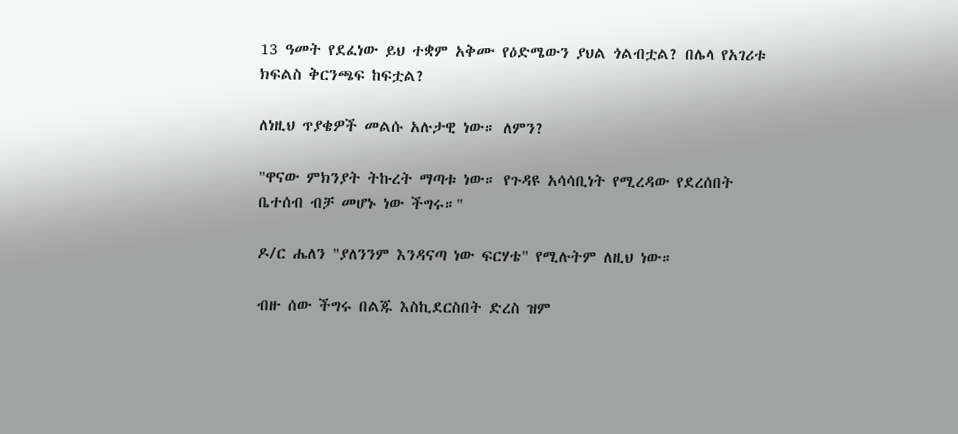13 ዓመት የደፈነው ይህ ተቋም አቅሙ የዕድሜውን ያህል ጎልብቷል? በሌላ የአገሪቱ ክፍልስ ቅርንጫፍ ከፍቷል?

ለነዚህ ጥያቄዎች መልሱ አሉታዊ ነው። ለምን?

"ዋናው ምክንያት ትኩረት ማጣቱ ነው። የጉዳዩ አሳሳቢነት የሚረዳው የደረሰበት ቤተሰብ ብቻ መሆኑ ነው ችግሩ።"

ዶ/ር ሔለን "ያለንንም እንዳናጣ ነው ፍርሃቴ" የሚሉትም ለዚህ ነው።

ብዙ ሰው ችግሩ በልጁ እስኪደርስበት ድረስ ዝም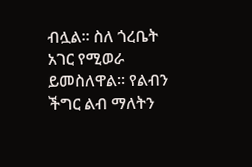ብሏል። ስለ ጎረቤት አገር የሚወራ ይመስለዋል። የልብን ችግር ልብ ማለትን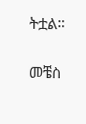ትቷል።

መቼስ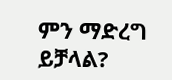ምን ማድረግ ይቻላል?